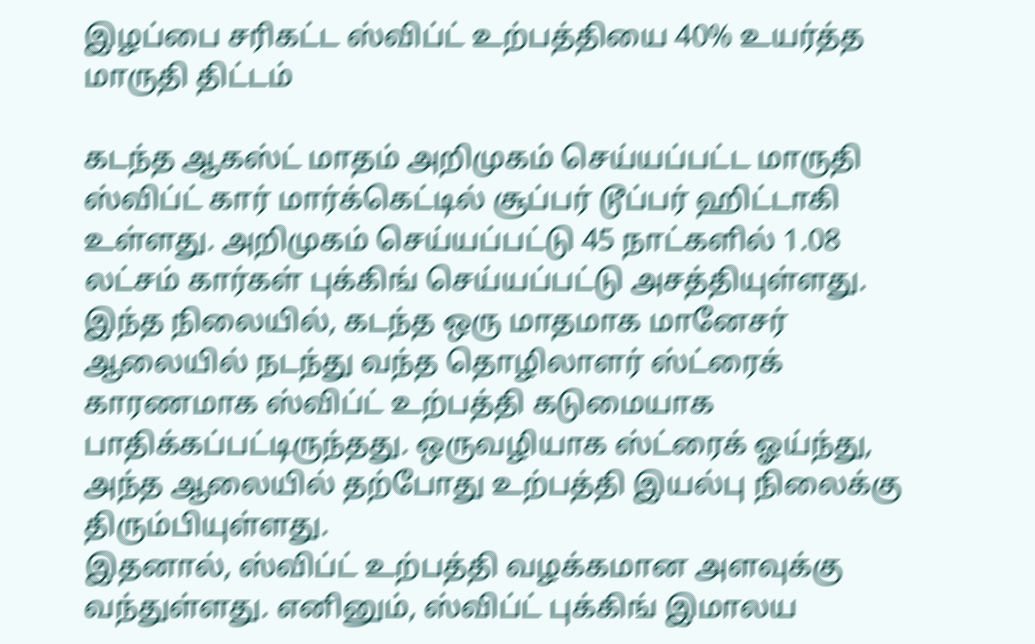இழப்பை சரிகட்ட ஸ்விப்ட் உற்பத்தியை 40% உயர்த்த மாருதி திட்டம்

கடந்த ஆகஸ்ட் மாதம் அறிமுகம் செய்யப்பட்ட மாருதி ஸ்விப்ட் கார் மார்க்கெட்டில் சூப்பர் டூப்பர் ஹிட்டாகி உள்ளது. அறிமுகம் செய்யப்பட்டு 45 நாட்களில் 1.08 லட்சம் கார்கள் புக்கிங் செய்யப்பட்டு அசத்தியுள்ளது.
இந்த நிலையில், கடந்த ஒரு மாதமாக மானேசர் ஆலையில் நடந்து வந்த தொழிலாளர் ஸ்ட்ரைக் காரணமாக ஸ்விப்ட் உற்பத்தி கடுமையாக பாதிக்கப்பட்டிருந்தது. ஒருவழியாக ஸ்ட்ரைக் ஓய்ந்து, அந்த ஆலையில் தற்போது உற்பத்தி இயல்பு நிலைக்கு திரும்பியுள்ளது.
இதனால், ஸ்விப்ட் உற்பத்தி வழக்கமான அளவுக்கு வந்துள்ளது. எனினும், ஸ்விப்ட் புக்கிங் இமாலய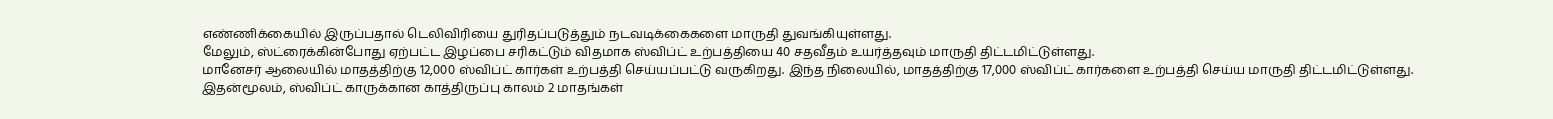எண்ணிக்கையில் இருப்பதால் டெலிவிரியை துரிதப்படுத்தும் நடவடிக்கைகளை மாருதி துவங்கியுள்ளது.
மேலும், ஸ்ட்ரைக்கின்போது ஏற்பட்ட இழப்பை சரிகட்டும் விதமாக ஸ்விப்ட் உற்பத்தியை 40 சதவீதம் உயர்த்தவும் மாருதி திட்டமிட்டுள்ளது.
மானேசர் ஆலையில் மாதத்திற்கு 12,000 ஸ்விப்ட் கார்கள் உற்பத்தி செய்யப்பட்டு வருகிறது. இந்த நிலையில், மாதத்திற்கு 17,000 ஸ்விப்ட் கார்களை உற்பத்தி செய்ய மாருதி திட்டமிட்டுள்ளது.
இதன்மூலம், ஸ்விப்ட் காருக்கான காத்திருப்பு காலம் 2 மாதங்கள்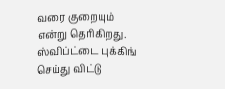வரை குறையும் என்று தெரிகிறது. ஸ்விப்ட்டை புக்கிங் செய்து விட்டு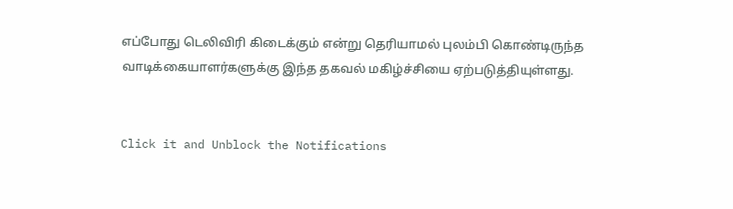எப்போது டெலிவிரி கிடைக்கும் என்று தெரியாமல் புலம்பி கொண்டிருந்த வாடிக்கையாளர்களுக்கு இந்த தகவல் மகிழ்ச்சியை ஏற்படுத்தியுள்ளது.


Click it and Unblock the Notifications